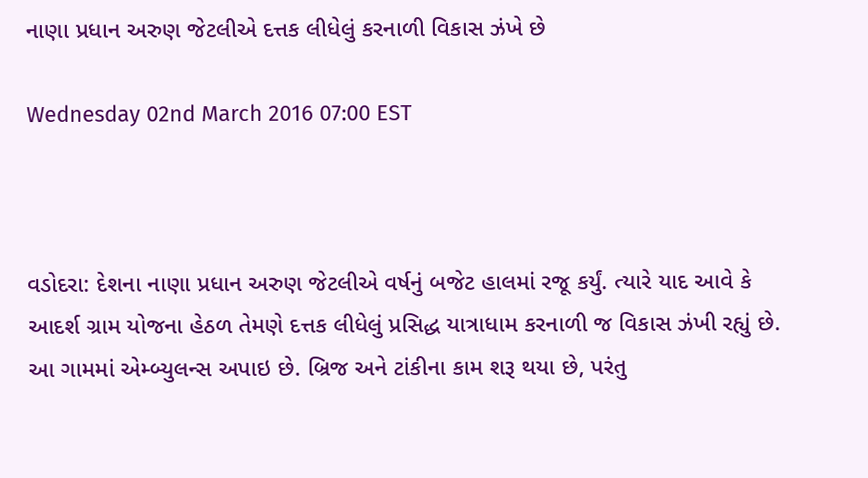નાણા પ્રધાન અરુણ જેટલીએ દત્તક લીધેલું કરનાળી વિકાસ ઝંખે છે

Wednesday 02nd March 2016 07:00 EST



વડોદરા: દેશના નાણા પ્રધાન અરુણ જેટલીએ વર્ષનું બજેટ હાલમાં રજૂ કર્યું. ત્યારે યાદ આવે કે આદર્શ ગ્રામ યોજના હેઠળ તેમણે દત્તક લીધેલું પ્રસિદ્ધ યાત્રાધામ કરનાળી જ વિકાસ ઝંખી રહ્યું છે. આ ગામમાં એમ્બ્યુલન્સ અપાઇ છે. બ્રિજ અને ટાંકીના કામ શરૂ થયા છે, પરંતુ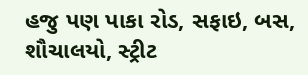હજુ પણ પાકા રોડ, સફાઇ, બસ, શૌચાલયો, સ્ટ્રીટ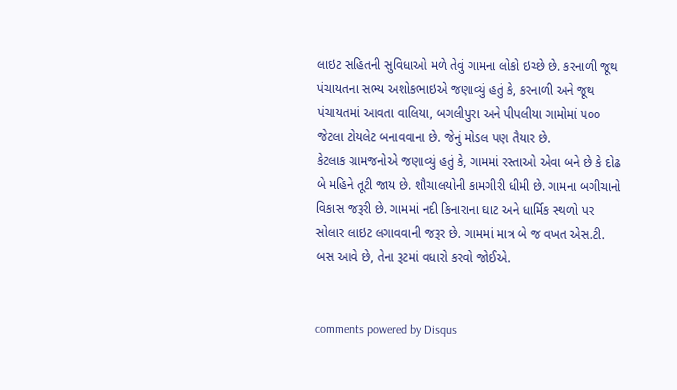લાઇટ સહિતની સુવિધાઓ મળે તેવું ગામના લોકો ઇચ્છે છે. કરનાળી જૂથ પંચાયતના સભ્ય અશોકભાઇએ જણાવ્યું હતું કે, કરનાળી અને જૂથ પંચાયતમાં આવતા વાલિયા, બગલીપુરા અને પીપલીયા ગામોમાં ૫૦૦ જેટલા ટોયલેટ બનાવવાના છે. જેનું મોડલ પણ તૈયાર છે.
કેટલાક ગ્રામજનોએ જણાવ્યું હતું કે, ગામમાં રસ્તાઓ એવા બને છે કે દોઢ બે મહિને તૂટી જાય છે. શૌચાલયોની કામગીરી ધીમી છે. ગામના બગીચાનો વિકાસ જરૂરી છે. ગામમાં નદી કિનારાના ઘાટ અને ધાર્મિક સ્થળો પર સોલાર લાઇટ લગાવવાની જરૂર છે. ગામમાં માત્ર બે જ વખત એસ.ટી. બસ આવે છે, તેના રૂટમાં વધારો કરવો જોઈએ.


comments powered by Disqus